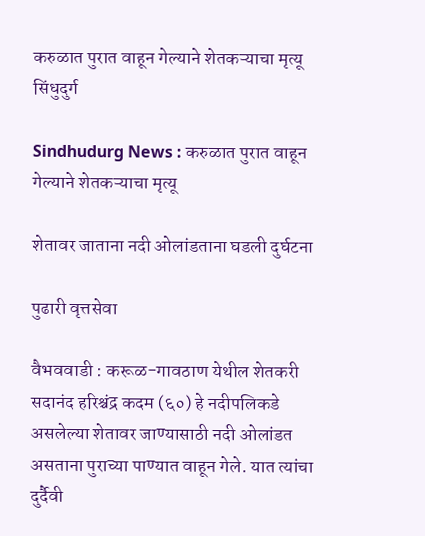करुळात पुरात वाहून गेल्याने शेतकऱ्याचा मृत्यू
सिंधुदुर्ग

Sindhudurg News : करुळात पुरात वाहून गेल्याने शेतकऱ्याचा मृत्यू

शेतावर जाताना नदी ओलांडताना घडली दुर्घटना

पुढारी वृत्तसेवा

वैभववाडी : करूळ-गावठाण येथील शेतकरी सदानंद हरिश्चंद्र कदम (६०) हे नदीपलिकडे असलेल्या शेतावर जाण्यासाठी नदी ओलांडत असताना पुराच्या पाण्यात वाहून गेले. यात त्यांचा दुर्दैवी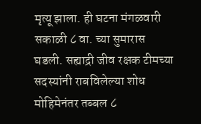मृत्यू झाला. ही घटना मंगळवारी सकाळी ८ वा. च्या सुमारास घडली. सह्याद्री जीव रक्षक टीमच्या सदस्यांनी राबविलेल्या शोध मोहिमेनंतर तब्बल ८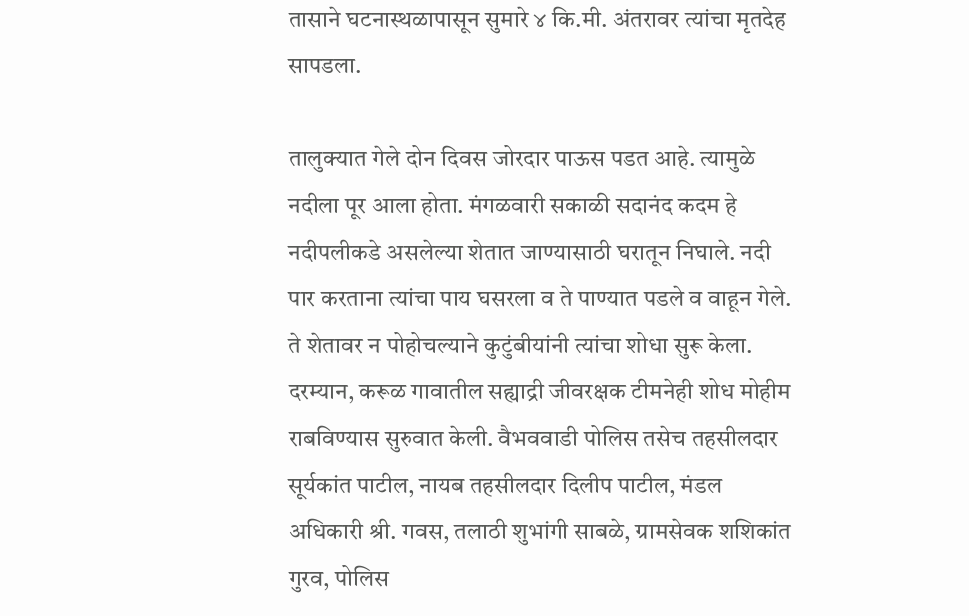तासाने घटनास्थळापासून सुमारे ४ कि.मी. अंतरावर त्यांचा मृतदेह सापडला.

तालुक्यात गेले दोन दिवस जोरदार पाऊस पडत आहे. त्यामुळे नदीला पूर आला होता. मंगळवारी सकाळी सदानंद कदम हे नदीपलीकडे असलेल्या शेतात जाण्यासाठी घरातून निघाले. नदी पार करताना त्यांचा पाय घसरला व ते पाण्यात पडले व वाहून गेले. ते शेतावर न पोहोचल्याने कुटुंबीयांनी त्यांचा शोधा सुरू केला. दरम्यान, करूळ गावातील सह्याद्री जीवरक्षक टीमनेही शोध मोहीम राबविण्यास सुरुवात केली. वैभववाडी पोलिस तसेच तहसीलदार सूर्यकांत पाटील, नायब तहसीलदार दिलीप पाटील, मंडल अधिकारी श्री. गवस, तलाठी शुभांगी साबळे, ग्रामसेवक शशिकांत गुरव, पोलिस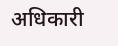अधिकारी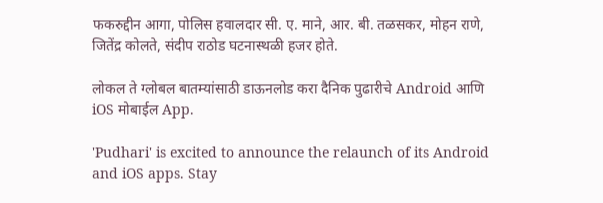फकरुद्दीन आगा, पोलिस हवालदार सी. ए. माने, आर. बी. तळसकर, मोहन राणे, जितेंद्र कोलते, संदीप राठोड घटनास्थळी हजर होते.

लोकल ते ग्लोबल बातम्यांसाठी डाऊनलोड करा दैनिक पुढारीचे Android आणि iOS मोबाईल App.

'Pudhari' is excited to announce the relaunch of its Android and iOS apps. Stay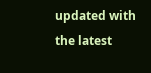updated with the latest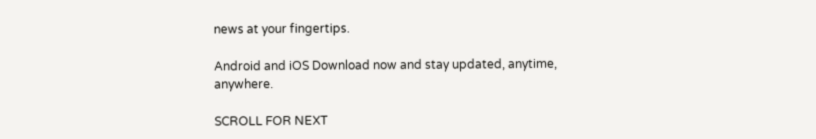news at your fingertips.

Android and iOS Download now and stay updated, anytime, anywhere.

SCROLL FOR NEXT